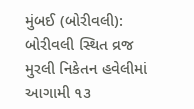મુંબઈ (બોરીવલી): બોરીવલી સ્થિત વ્રજ મુરલી નિકેતન હવેલીમાં આગામી ૧૩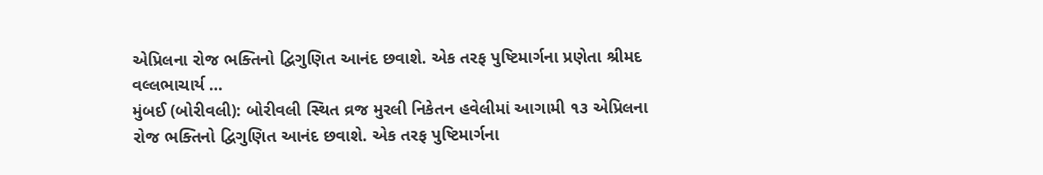એપ્રિલના રોજ ભક્તિનો દ્વિગુણિત આનંદ છવાશે. એક તરફ પુષ્ટિમાર્ગના પ્રણેતા શ્રીમદ વલ્લભાચાર્ય …
મુંબઈ (બોરીવલી): બોરીવલી સ્થિત વ્રજ મુરલી નિકેતન હવેલીમાં આગામી ૧૩ એપ્રિલના રોજ ભક્તિનો દ્વિગુણિત આનંદ છવાશે. એક તરફ પુષ્ટિમાર્ગના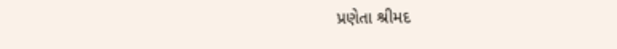પ્રણેતા શ્રીમદ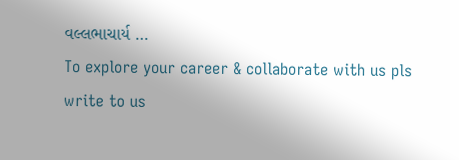વલ્લભાચાર્ય …
To explore your career & collaborate with us pls write to us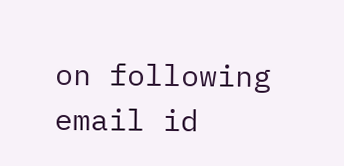on following email id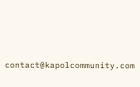contact@kapolcommunity.com